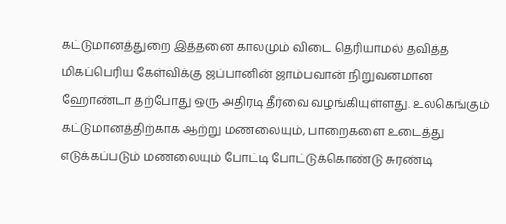கட்டுமானத்துறை இத்தனை காலமும் விடை தெரியாமல் தவித்த மிகப்பெரிய கேள்விக்கு ஜப்பானின் ஜாம்பவான் நிறுவனமான ஹோண்டா தற்போது ஒரு அதிரடி தீர்வை வழங்கியுள்ளது. உலகெங்கும் கட்டுமானத்திற்காக ஆற்று மணலையும், பாறைகளை உடைத்து எடுக்கப்படும் மணலையும் போட்டி போட்டுக்கொண்டு சுரண்டி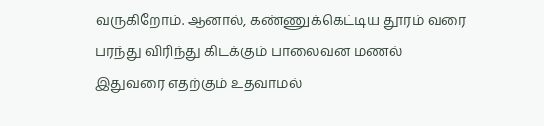வருகிறோம். ஆனால், கண்ணுக்கெட்டிய தூரம் வரை பரந்து விரிந்து கிடக்கும் பாலைவன மணல் இதுவரை எதற்கும் உதவாமல்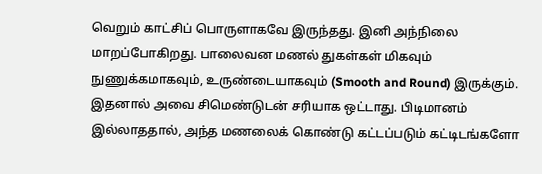வெறும் காட்சிப் பொருளாகவே இருந்தது. இனி அந்நிலை மாறப்போகிறது. பாலைவன மணல் துகள்கள் மிகவும் நுணுக்கமாகவும், உருண்டையாகவும் (Smooth and Round) இருக்கும். இதனால் அவை சிமெண்டுடன் சரியாக ஒட்டாது. பிடிமானம் இல்லாததால், அந்த மணலைக் கொண்டு கட்டப்படும் கட்டிடங்களோ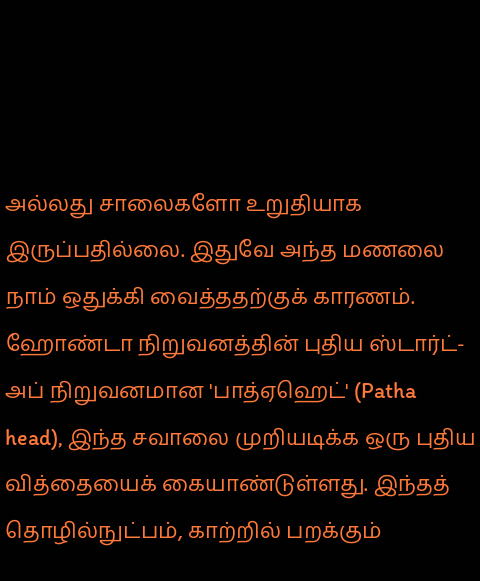அல்லது சாலைகளோ உறுதியாக இருப்பதில்லை. இதுவே அந்த மணலை நாம் ஒதுக்கி வைத்ததற்குக் காரணம். ஹோண்டா நிறுவனத்தின் புதிய ஸ்டார்ட்-அப் நிறுவனமான 'பாத்ஏஹெட்' (Patha head), இந்த சவாலை முறியடிக்க ஒரு புதிய வித்தையைக் கையாண்டுள்ளது. இந்தத் தொழில்நுட்பம், காற்றில் பறக்கும்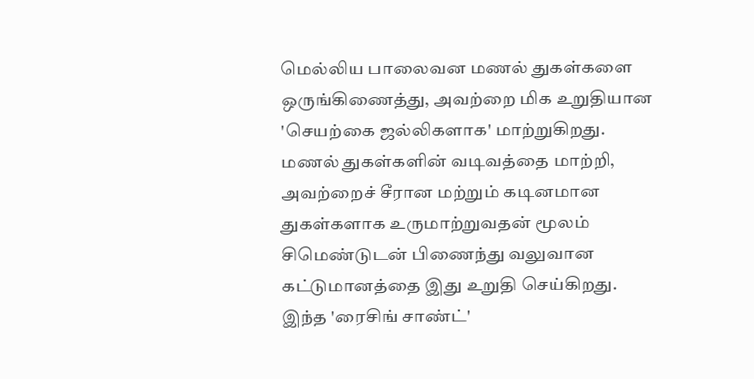மெல்லிய பாலைவன மணல் துகள்களை ஒருங்கிணைத்து, அவற்றை மிக உறுதியான 'செயற்கை ஜல்லிகளாக' மாற்றுகிறது. மணல் துகள்களின் வடிவத்தை மாற்றி, அவற்றைச் சீரான மற்றும் கடினமான துகள்களாக உருமாற்றுவதன் மூலம் சிமெண்டுடன் பிணைந்து வலுவான கட்டுமானத்தை இது உறுதி செய்கிறது. இந்த 'ரைசிங் சாண்ட்'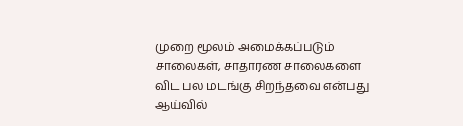முறை மூலம் அமைக்கப்படும் சாலைகள், சாதாரண சாலைகளை விட பல மடங்கு சிறந்தவை என்பது ஆய்வில்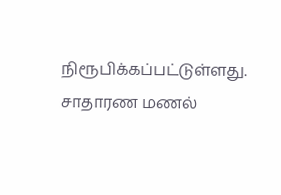நிரூபிக்கப்பட்டுள்ளது. சாதாரண மணல்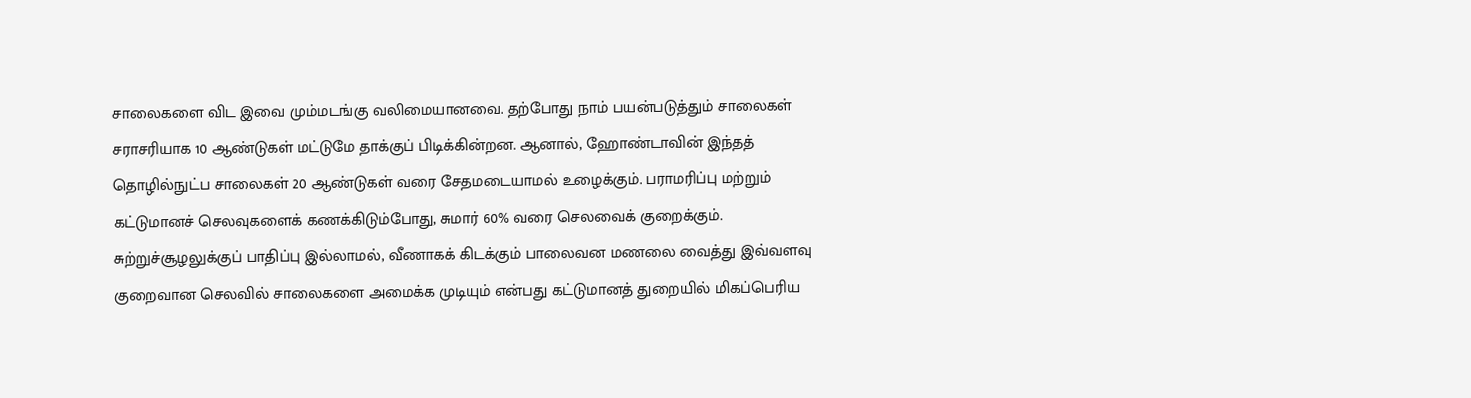சாலைகளை விட இவை மும்மடங்கு வலிமையானவை. தற்போது நாம் பயன்படுத்தும் சாலைகள் சராசரியாக 10 ஆண்டுகள் மட்டுமே தாக்குப் பிடிக்கின்றன. ஆனால், ஹோண்டாவின் இந்தத் தொழில்நுட்ப சாலைகள் 20 ஆண்டுகள் வரை சேதமடையாமல் உழைக்கும். பராமரிப்பு மற்றும் கட்டுமானச் செலவுகளைக் கணக்கிடும்போது, சுமார் 60% வரை செலவைக் குறைக்கும். சுற்றுச்சூழலுக்குப் பாதிப்பு இல்லாமல், வீணாகக் கிடக்கும் பாலைவன மணலை வைத்து இவ்வளவு குறைவான செலவில் சாலைகளை அமைக்க முடியும் என்பது கட்டுமானத் துறையில் மிகப்பெரிய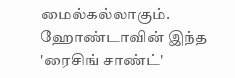மைல்கல்லாகும். ஹோண்டாவின் இந்த 'ரைசிங் சாண்ட்'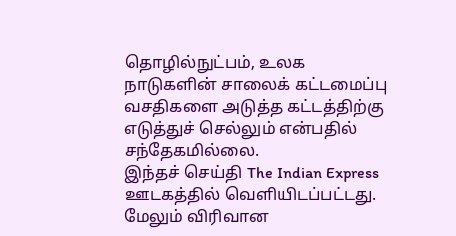தொழில்நுட்பம், உலக நாடுகளின் சாலைக் கட்டமைப்பு வசதிகளை அடுத்த கட்டத்திற்கு எடுத்துச் செல்லும் என்பதில் சந்தேகமில்லை.
இந்தச் செய்தி The Indian Express ஊடகத்தில் வெளியிடப்பட்டது. மேலும் விரிவான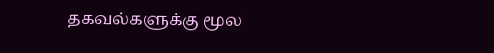தகவல்களுக்கு மூல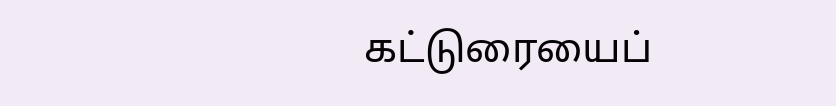கட்டுரையைப்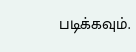படிக்கவும்.